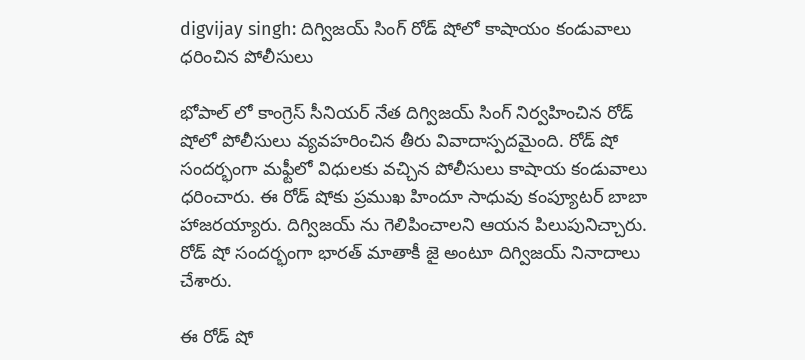digvijay singh: దిగ్విజయ్ సింగ్ రోడ్ షోలో కాషాయం కండువాలు ధరించిన పోలీసులు

భోపాల్ లో కాంగ్రెస్ సీనియర్ నేత దిగ్విజయ్ సింగ్ నిర్వహించిన రోడ్ షోలో పోలీసులు వ్యవహరించిన తీరు వివాదాస్పదమైంది. రోడ్ షో సందర్భంగా మఫ్టీలో విధులకు వచ్చిన పోలీసులు కాషాయ కండువాలు ధరించారు. ఈ రోడ్ షోకు ప్రముఖ హిందూ సాధువు కంప్యూటర్ బాబా హాజరయ్యారు. దిగ్విజయ్ ను గెలిపించాలని ఆయన పిలుపునిచ్చారు. రోడ్ షో సందర్భంగా భారత్ మాతాకీ జై అంటూ దిగ్విజయ్ నినాదాలు చేశారు.

ఈ రోడ్ షో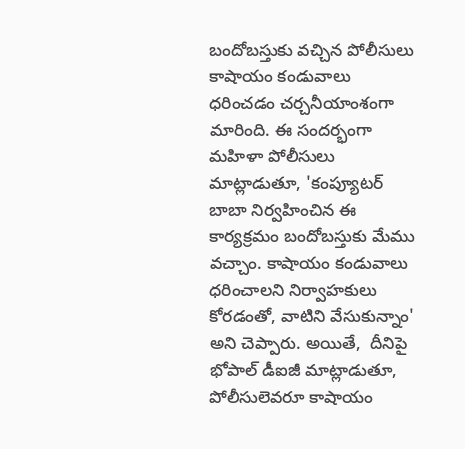బందోబస్తుకు వచ్చిన పోలీసులు కాషాయం కండువాలు ధరించడం చర్చనీయాంశంగా మారింది. ఈ సందర్భంగా మహిళా పోలీసులు మాట్లాడుతూ, 'కంప్యూటర్ బాబా నిర్వహించిన ఈ కార్యక్రమం బందోబస్తుకు మేము వచ్చాం. కాషాయం కండువాలు ధరించాలని నిర్వాహకులు కోరడంతో, వాటిని వేసుకున్నాం' అని చెప్పారు. అయితే,  దీనిపై భోపాల్ డీఐజీ మాట్లాడుతూ, పోలీసులెవరూ కాషాయం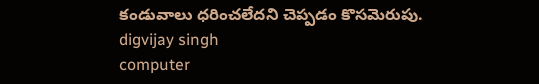కండువాలు ధరించలేదని చెప్పడం కొసమెరుపు.
digvijay singh
computer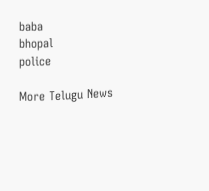baba
bhopal
police

More Telugu News